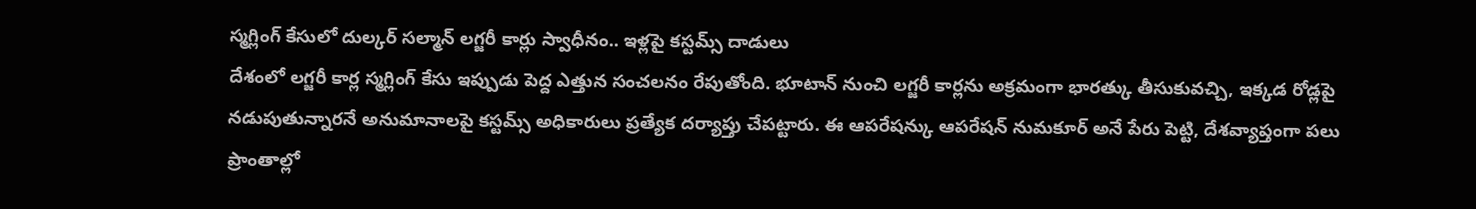స్మగ్లింగ్ కేసులో దుల్కర్ సల్మాన్ లగ్జరీ కార్లు స్వాధీనం.. ఇళ్లపై కస్టమ్స్ దాడులు
దేశంలో లగ్జరీ కార్ల స్మగ్లింగ్ కేసు ఇప్పుడు పెద్ద ఎత్తున సంచలనం రేపుతోంది. భూటాన్ నుంచి లగ్జరీ కార్లను అక్రమంగా భారత్కు తీసుకువచ్చి, ఇక్కడ రోడ్లపై నడుపుతున్నారనే అనుమానాలపై కస్టమ్స్ అధికారులు ప్రత్యేక దర్యాప్తు చేపట్టారు. ఈ ఆపరేషన్కు ఆపరేషన్ నుమకూర్ అనే పేరు పెట్టి, దేశవ్యాప్తంగా పలు ప్రాంతాల్లో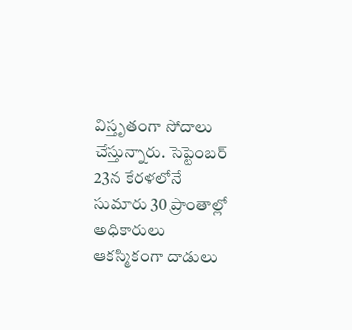విస్తృతంగా సోదాలు చేస్తున్నారు. సెప్టెంబర్ 23న కేరళలోనే సుమారు 30 ప్రాంతాల్లో అధికారులు ఆకస్మికంగా దాడులు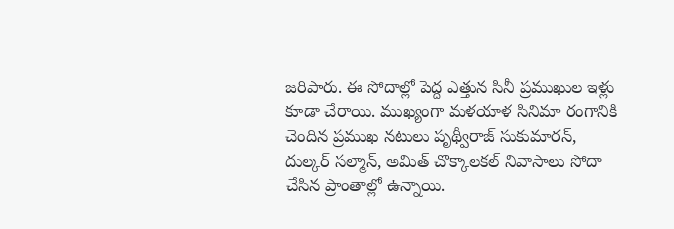జరిపారు. ఈ సోదాల్లో పెద్ద ఎత్తున సినీ ప్రముఖుల ఇళ్లు కూడా చేరాయి. ముఖ్యంగా మళయాళ సినిమా రంగానికి చెందిన ప్రముఖ నటులు పృథ్వీరాజ్ సుకుమారన్, దుల్కర్ సల్మాన్, అమిత్ చొక్కాలకల్ నివాసాలు సోదా చేసిన ప్రాంతాల్లో ఉన్నాయి.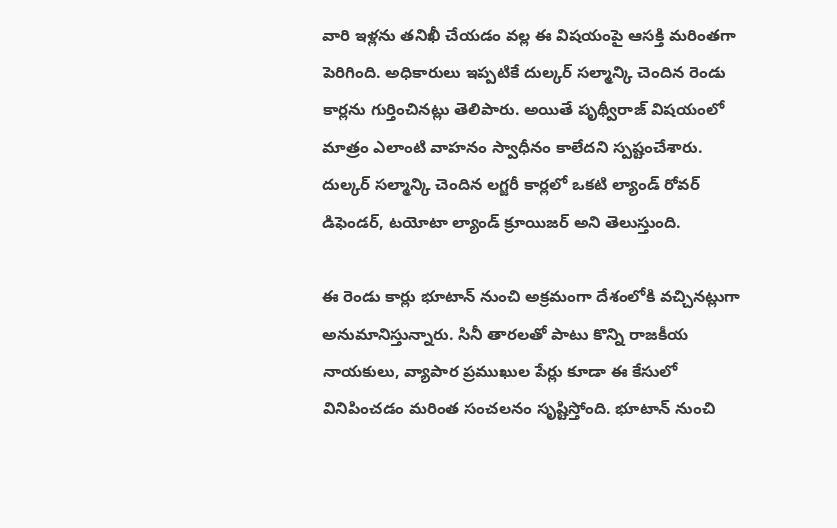వారి ఇళ్లను తనిఖీ చేయడం వల్ల ఈ విషయంపై ఆసక్తి మరింతగా పెరిగింది. అధికారులు ఇప్పటికే దుల్కర్ సల్మాన్కి చెందిన రెండు కార్లను గుర్తించినట్లు తెలిపారు. అయితే పృథ్వీరాజ్ విషయంలో మాత్రం ఎలాంటి వాహనం స్వాధీనం కాలేదని స్పష్టంచేశారు. దుల్కర్ సల్మాన్కి చెందిన లగ్జరీ కార్లలో ఒకటి ల్యాండ్ రోవర్ డిఫెండర్, టయోటా ల్యాండ్ క్రూయిజర్ అని తెలుస్తుంది.

ఈ రెండు కార్లు భూటాన్ నుంచి అక్రమంగా దేశంలోకి వచ్చినట్లుగా అనుమానిస్తున్నారు. సినీ తారలతో పాటు కొన్ని రాజకీయ నాయకులు, వ్యాపార ప్రముఖుల పేర్లు కూడా ఈ కేసులో వినిపించడం మరింత సంచలనం సృష్టిస్తోంది. భూటాన్ నుంచి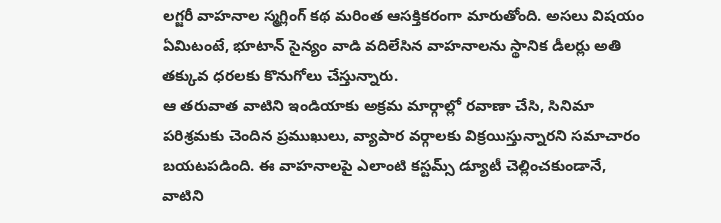లగ్జరీ వాహనాల స్మగ్లింగ్ కథ మరింత ఆసక్తికరంగా మారుతోంది. అసలు విషయం ఏమిటంటే, భూటాన్ సైన్యం వాడి వదిలేసిన వాహనాలను స్థానిక డీలర్లు అతి తక్కువ ధరలకు కొనుగోలు చేస్తున్నారు.
ఆ తరువాత వాటిని ఇండియాకు అక్రమ మార్గాల్లో రవాణా చేసి, సినిమా పరిశ్రమకు చెందిన ప్రముఖులు, వ్యాపార వర్గాలకు విక్రయిస్తున్నారని సమాచారం బయటపడింది. ఈ వాహనాలపై ఎలాంటి కస్టమ్స్ డ్యూటీ చెల్లించకుండానే, వాటిని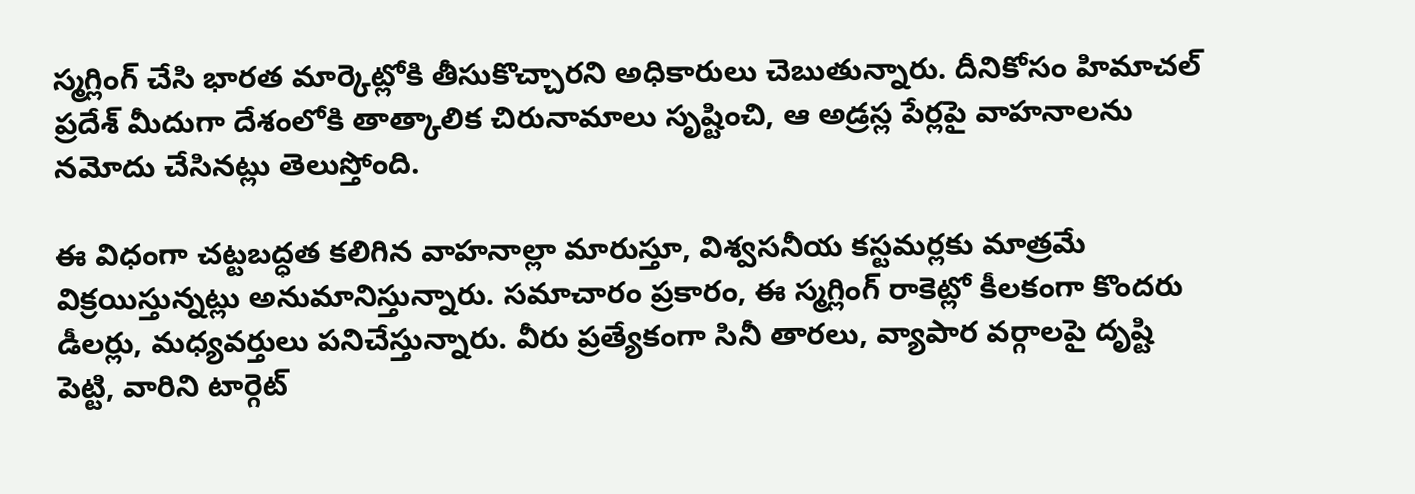స్మగ్లింగ్ చేసి భారత మార్కెట్లోకి తీసుకొచ్చారని అధికారులు చెబుతున్నారు. దీనికోసం హిమాచల్ ప్రదేశ్ మీదుగా దేశంలోకి తాత్కాలిక చిరునామాలు సృష్టించి, ఆ అడ్రస్ల పేర్లపై వాహనాలను నమోదు చేసినట్లు తెలుస్తోంది.

ఈ విధంగా చట్టబద్ధత కలిగిన వాహనాల్లా మారుస్తూ, విశ్వసనీయ కస్టమర్లకు మాత్రమే విక్రయిస్తున్నట్లు అనుమానిస్తున్నారు. సమాచారం ప్రకారం, ఈ స్మగ్లింగ్ రాకెట్లో కీలకంగా కొందరు డీలర్లు, మధ్యవర్తులు పనిచేస్తున్నారు. వీరు ప్రత్యేకంగా సినీ తారలు, వ్యాపార వర్గాలపై దృష్టి పెట్టి, వారిని టార్గెట్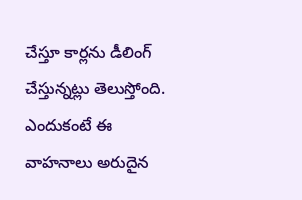చేస్తూ కార్లను డీలింగ్ చేస్తున్నట్లు తెలుస్తోంది. ఎందుకంటే ఈ వాహనాలు అరుదైన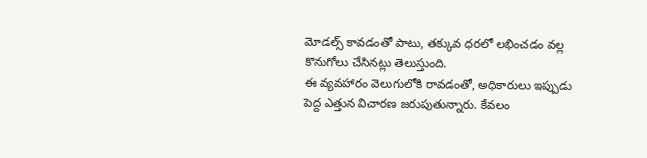మోడల్స్ కావడంతో పాటు, తక్కువ ధరలో లభించడం వల్ల కొనుగోలు చేసినట్లు తెలుస్తుంది.
ఈ వ్యవహారం వెలుగులోకి రావడంతో, అధికారులు ఇప్పుడు పెద్ద ఎత్తున విచారణ జరుపుతున్నారు. కేవలం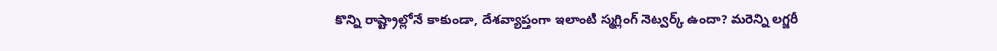కొన్ని రాష్ట్రాల్లోనే కాకుండా, దేశవ్యాప్తంగా ఇలాంటి స్మగ్లింగ్ నెట్వర్క్ ఉందా? మరెన్ని లగ్జరీ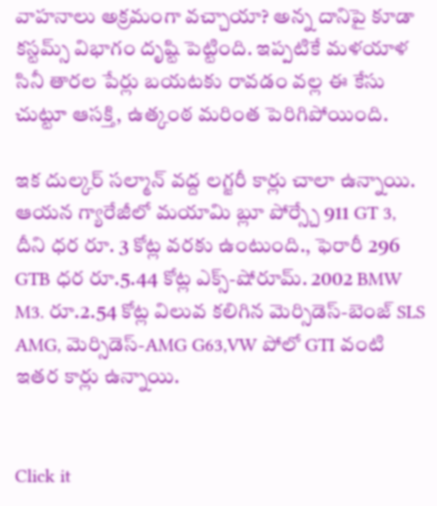వాహనాలు అక్రమంగా వచ్చాయా? అన్న దానిపై కూడా కస్టమ్స్ విభాగం దృష్టి పెట్టింది. ఇప్పటికే మళయాళ సినీ తారల పేర్లు బయటకు రావడం వల్ల ఈ కేసు చుట్టూ ఆసక్తి, ఉత్కంఠ మరింత పెరిగిపోయింది.

ఇక దుల్కర్ సల్మాన్ వద్ద లగ్జరీ కార్లు చాలా ఉన్నాయి. ఆయన గ్యారేజీలో మయామి బ్లూ పోర్స్చే 911 GT 3, దీని ధర రూ. 3 కోట్ల వరకు ఉంటుంది., ఫెరారీ 296 GTB ధర రూ.5.44 కోట్ల ఎక్స్-షోరూమ్. 2002 BMW M3. రూ.2.54 కోట్ల విలువ కలిగిన మెర్సిడెస్-బెంజ్ SLS AMG, మెర్సిడెస్-AMG G63,VW పోలో GTI వంటి ఇతర కార్లు ఉన్నాయి.


Click it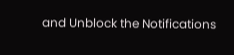and Unblock the Notifications